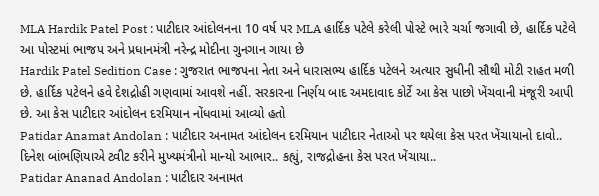MLA Hardik Patel Post : પાટીદાર આંદોલનના 10 વર્ષ પર MLA હાર્દિક પટેલે કરેલી પોસ્ટે ભારે ચર્ચા જગાવી છે, હાર્દિક પટેલે આ પોસ્ટમાં ભાજપ અને પ્રધાનમંત્રી નરેન્દ્ર મોદીના ગુનગાન ગાયા છે
Hardik Patel Sedition Case : ગુજરાત ભાજપના નેતા અને ધારાસભ્ય હાર્દિક પટેલને અત્યાર સુધીની સૌથી મોટી રાહત મળી છે. હાર્દિક પટેલને હવે દેશદ્રોહી ગણવામાં આવશે નહીં. સરકારના નિર્ણય બાદ અમદાવાદ કોર્ટે આ કેસ પાછો ખેંચવાની મંજૂરી આપી છે. આ કેસ પાટીદાર આંદોલન દરમિયાન નોંધવામાં આવ્યો હતો
Patidar Anamat Andolan : પાટીદાર અનામત આંદોલન દરમિયાન પાટીદાર નેતાઓ પર થયેલા કેસ પરત ખેંચાયાનો દાવો.. દિનેશ બાંભણિયાએ ટ્વીટ કરીને મુખ્યમંત્રીનો માન્યો આભાર.. કહ્યું, રાજદ્રોહના કેસ પરત ખેંચાયા..
Patidar Ananad Andolan : પાટીદાર અનામત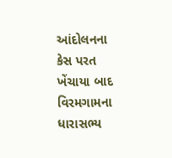આંદોલનના કેસ પરત ખેંચાયા બાદ વિરમગામના ધારાસભ્ય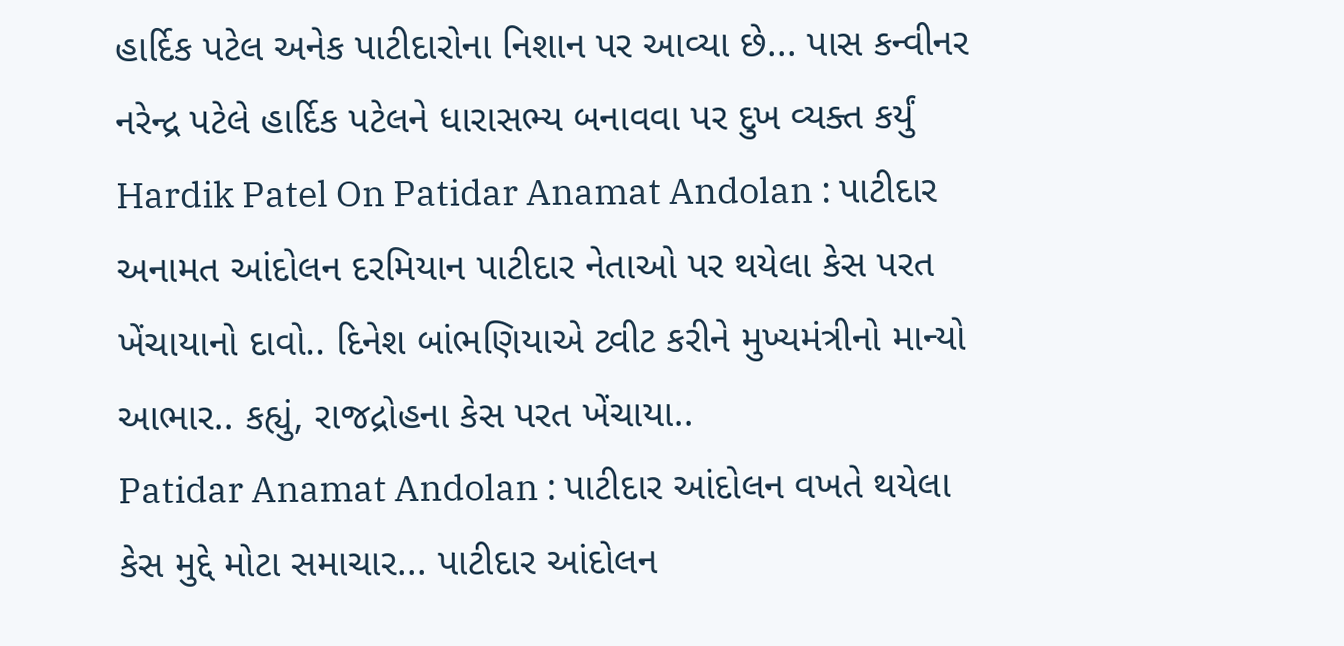હાર્દિક પટેલ અનેક પાટીદારોના નિશાન પર આવ્યા છે... પાસ કન્વીનર નરેન્દ્ર પટેલે હાર્દિક પટેલને ધારાસભ્ય બનાવવા પર દુખ વ્યક્ત કર્યું
Hardik Patel On Patidar Anamat Andolan : પાટીદાર અનામત આંદોલન દરમિયાન પાટીદાર નેતાઓ પર થયેલા કેસ પરત ખેંચાયાનો દાવો.. દિનેશ બાંભણિયાએ ટ્વીટ કરીને મુખ્યમંત્રીનો માન્યો આભાર.. કહ્યું, રાજદ્રોહના કેસ પરત ખેંચાયા..
Patidar Anamat Andolan : પાટીદાર આંદોલન વખતે થયેલા કેસ મુદ્દે મોટા સમાચાર... પાટીદાર આંદોલન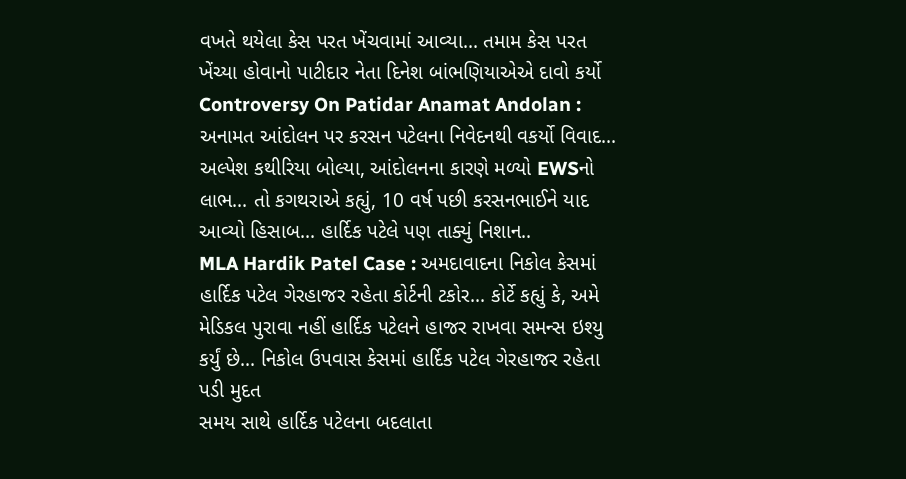વખતે થયેલા કેસ પરત ખેંચવામાં આવ્યા... તમામ કેસ પરત ખેંચ્યા હોવાનો પાટીદાર નેતા દિનેશ બાંભણિયાએએ દાવો કર્યો
Controversy On Patidar Anamat Andolan : અનામત આંદોલન પર કરસન પટેલના નિવેદનથી વકર્યો વિવાદ... અલ્પેશ કથીરિયા બોલ્યા, આંદોલનના કારણે મળ્યો EWSનો લાભ... તો કગથરાએ કહ્યું, 10 વર્ષ પછી કરસનભાઈને યાદ આવ્યો હિસાબ... હાર્દિક પટેલે પણ તાક્યું નિશાન..
MLA Hardik Patel Case : અમદાવાદના નિકોલ કેસમાં હાર્દિક પટેલ ગેરહાજર રહેતા કોર્ટની ટકોર... કોર્ટે કહ્યું કે, અમે મેડિકલ પુરાવા નહીં હાર્દિક પટેલને હાજર રાખવા સમન્સ ઇશ્યુ કર્યું છે... નિકોલ ઉપવાસ કેસમાં હાર્દિક પટેલ ગેરહાજર રહેતા પડી મુદત
સમય સાથે હાર્દિક પટેલના બદલાતા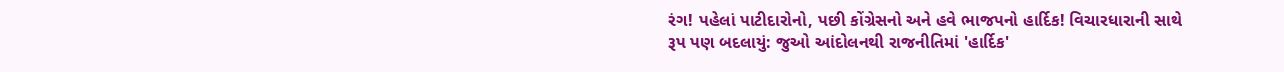રંગ! પહેલાં પાટીદારોનો, પછી કોંગ્રેસનો અને હવે ભાજપનો હાર્દિક! વિચારધારાની સાથે રૂપ પણ બદલાયું: જુઓ આંદોલનથી રાજનીતિમાં 'હાર્દિક'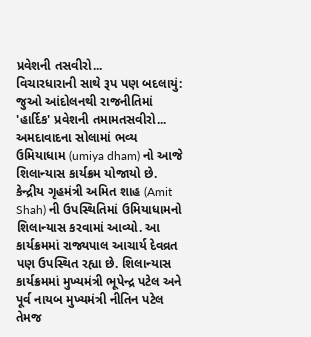પ્રવેશની તસવીરો...
વિચારધારાની સાથે રૂપ પણ બદલાયું: જુઓ આંદોલનથી રાજનીતિમાં 'હાર્દિક' પ્રવેશની તમામતસવીરો...
અમદાવાદના સોલામાં ભવ્ય ઉમિયાધામ (umiya dham) નો આજે શિલાન્યાસ કાર્યક્રમ યોજાયો છે. કેન્દ્રીય ગૃહમંત્રી અમિત શાહ (Amit Shah) ની ઉપસ્થિતિમાં ઉમિયાધામનો શિલાન્યાસ કરવામાં આવ્યો. આ કાર્યક્રમમાં રાજ્યપાલ આચાર્ય દેવવ્રત પણ ઉપસ્થિત રહ્યા છે. શિલાન્યાસ કાર્યક્રમમાં મુખ્યમંત્રી ભૂપેન્દ્ર પટેલ અને પૂર્વ નાયબ મુખ્યમંત્રી નીતિન પટેલ તેમજ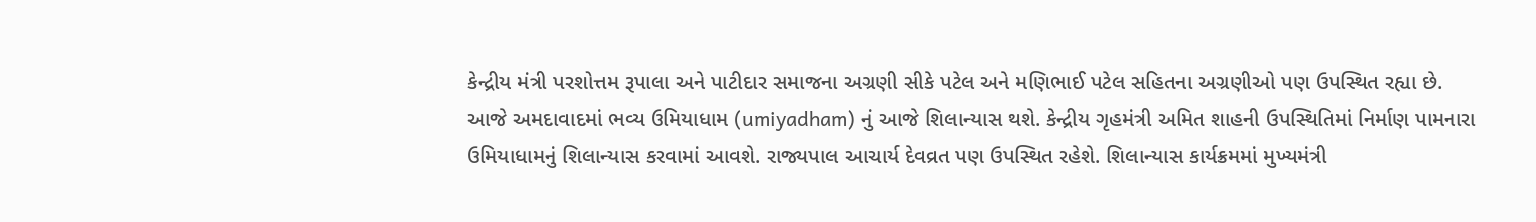કેન્દ્રીય મંત્રી પરશોત્તમ રૂપાલા અને પાટીદાર સમાજના અગ્રણી સીકે પટેલ અને મણિભાઈ પટેલ સહિતના અગ્રણીઓ પણ ઉપસ્થિત રહ્યા છે.
આજે અમદાવાદમાં ભવ્ય ઉમિયાધામ (umiyadham) નું આજે શિલાન્યાસ થશે. કેન્દ્રીય ગૃહમંત્રી અમિત શાહની ઉપસ્થિતિમાં નિર્માણ પામનારા ઉમિયાધામનું શિલાન્યાસ કરવામાં આવશે. રાજ્યપાલ આચાર્ય દેવવ્રત પણ ઉપસ્થિત રહેશે. શિલાન્યાસ કાર્યક્રમમાં મુખ્યમંત્રી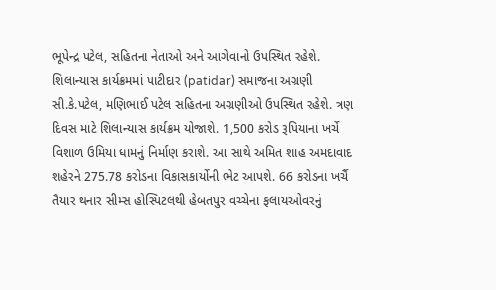ભૂપેન્દ્ર પટેલ, સહિતના નેતાઓ અને આગેવાનો ઉપસ્થિત રહેશે. શિલાન્યાસ કાર્યક્રમમાં પાટીદાર (patidar) સમાજના અગ્રણી સી.કે.પટેલ, મણિભાઈ પટેલ સહિતના અગ્રણીઓ ઉપસ્થિત રહેશે. ત્રણ દિવસ માટે શિલાન્યાસ કાર્યક્રમ યોજાશે. 1,500 કરોડ રૂપિયાના ખર્ચે વિશાળ ઉમિયા ધામનું નિર્માણ કરાશે. આ સાથે અમિત શાહ અમદાવાદ શહેરને 275.78 કરોડના વિકાસકાર્યોની ભેટ આપશે. 66 કરોડના ખર્ચૈ તૈયાર થનાર સીમ્સ હોસ્પિટલથી હેબતપુર વચ્ચેના ફલાયઓવરનું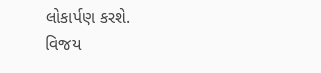લોકાર્પણ કરશે.
વિજય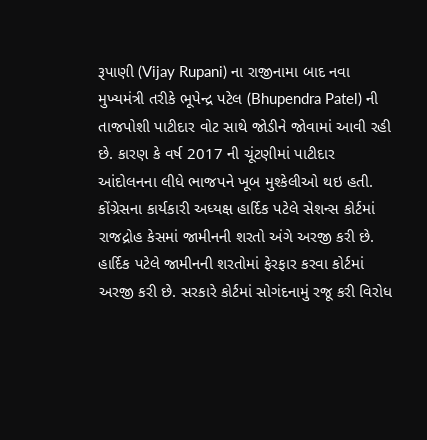રૂપાણી (Vijay Rupani) ના રાજીનામા બાદ નવા મુખ્યમંત્રી તરીકે ભૂપેન્દ્ર પટેલ (Bhupendra Patel) ની તાજપોશી પાટીદાર વોટ સાથે જોડીને જોવામાં આવી રહી છે. કારણ કે વર્ષ 2017 ની ચૂંટણીમાં પાટીદાર આંદોલનના લીધે ભાજપને ખૂબ મુશ્કેલીઓ થઇ હતી.
કોંગ્રેસના કાર્યકારી અધ્યક્ષ હાર્દિક પટેલે સેશન્સ કોર્ટમાં રાજદ્રોહ કેસમાં જામીનની શરતો અંગે અરજી કરી છે. હાર્દિક પટેલે જામીનની શરતોમાં ફેરફાર કરવા કોર્ટમાં અરજી કરી છે. સરકારે કોર્ટમાં સોગંદનામું રજૂ કરી વિરોધ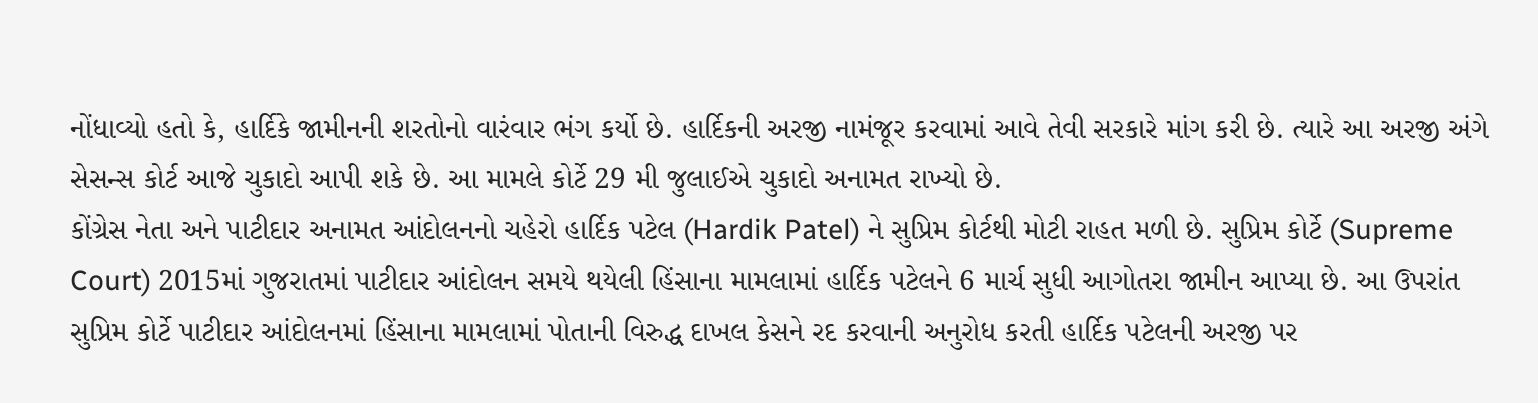નોંધાવ્યો હતો કે, હાર્દિકે જામીનની શરતોનો વારંવાર ભંગ કર્યો છે. હાર્દિકની અરજી નામંજૂર કરવામાં આવે તેવી સરકારે માંગ કરી છે. ત્યારે આ અરજી અંગે સેસન્સ કોર્ટ આજે ચુકાદો આપી શકે છે. આ મામલે કોર્ટે 29 મી જુલાઈએ ચુકાદો અનામત રાખ્યો છે.
કોંગ્રેસ નેતા અને પાટીદાર અનામત આંદોલનનો ચહેરો હાર્દિક પટેલ (Hardik Patel) ને સુપ્રિમ કોર્ટથી મોટી રાહત મળી છે. સુપ્રિમ કોર્ટે (Supreme Court) 2015માં ગુજરાતમાં પાટીદાર આંદોલન સમયે થયેલી હિંસાના મામલામાં હાર્દિક પટેલને 6 માર્ચ સુધી આગોતરા જામીન આપ્યા છે. આ ઉપરાંત સુપ્રિમ કોર્ટે પાટીદાર આંદોલનમાં હિંસાના મામલામાં પોતાની વિરુદ્ધ દાખલ કેસને રદ કરવાની અનુરોધ કરતી હાર્દિક પટેલની અરજી પર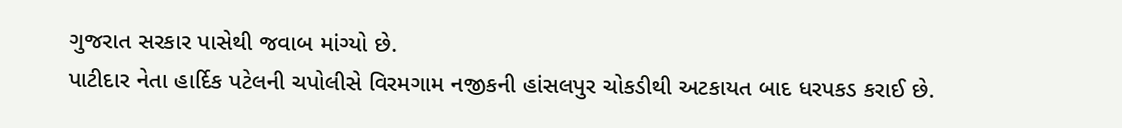ગુજરાત સરકાર પાસેથી જવાબ માંગ્યો છે.
પાટીદાર નેતા હાર્દિક પટેલની ચપોલીસે વિરમગામ નજીકની હાંસલપુર ચોકડીથી અટકાયત બાદ ધરપકડ કરાઈ છે.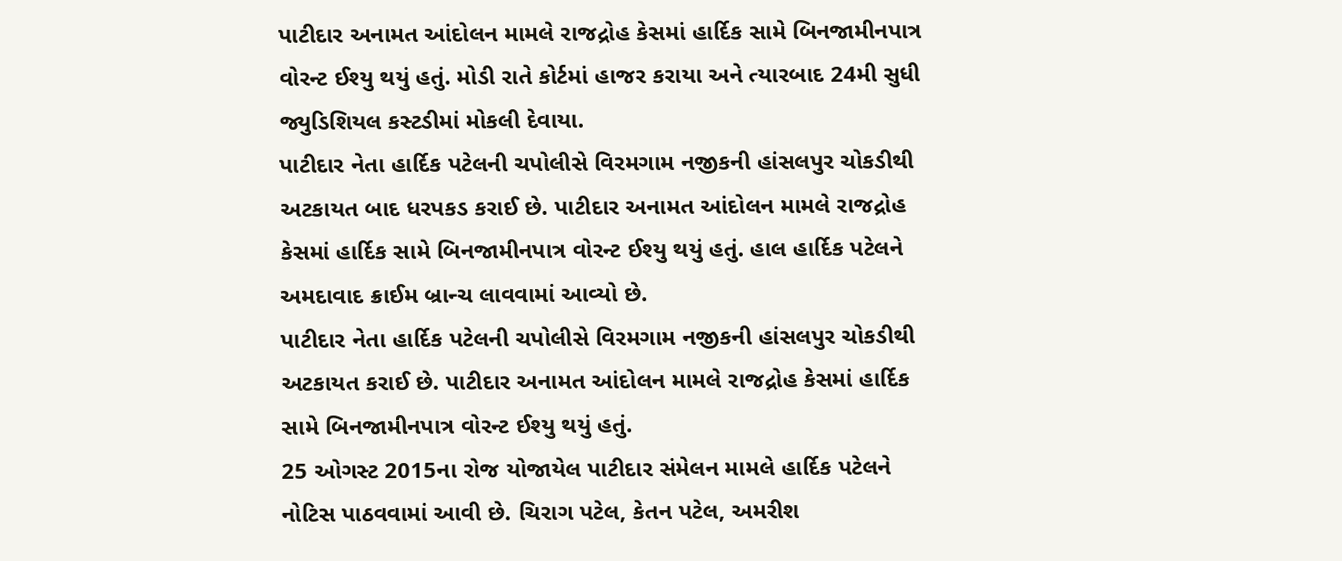પાટીદાર અનામત આંદોલન મામલે રાજદ્રોહ કેસમાં હાર્દિક સામે બિનજામીનપાત્ર વોરન્ટ ઈશ્યુ થયું હતું. મોડી રાતે કોર્ટમાં હાજર કરાયા અને ત્યારબાદ 24મી સુધી જ્યુડિશિયલ કસ્ટડીમાં મોકલી દેવાયા.
પાટીદાર નેતા હાર્દિક પટેલની ચપોલીસે વિરમગામ નજીકની હાંસલપુર ચોકડીથી અટકાયત બાદ ધરપકડ કરાઈ છે. પાટીદાર અનામત આંદોલન મામલે રાજદ્રોહ કેસમાં હાર્દિક સામે બિનજામીનપાત્ર વોરન્ટ ઈશ્યુ થયું હતું. હાલ હાર્દિક પટેલને અમદાવાદ ક્રાઈમ બ્રાન્ચ લાવવામાં આવ્યો છે.
પાટીદાર નેતા હાર્દિક પટેલની ચપોલીસે વિરમગામ નજીકની હાંસલપુર ચોકડીથી અટકાયત કરાઈ છે. પાટીદાર અનામત આંદોલન મામલે રાજદ્રોહ કેસમાં હાર્દિક સામે બિનજામીનપાત્ર વોરન્ટ ઈશ્યુ થયું હતું.
25 ઓગસ્ટ 2015ના રોજ યોજાયેલ પાટીદાર સંમેલન મામલે હાર્દિક પટેલને નોટિસ પાઠવવામાં આવી છે. ચિરાગ પટેલ, કેતન પટેલ, અમરીશ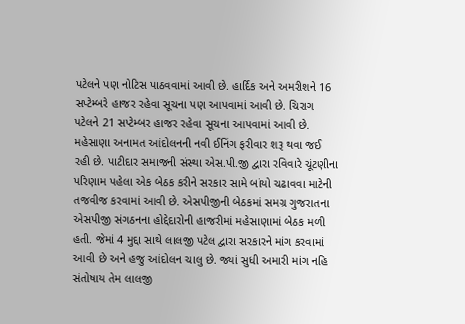પટેલને પણ નોટિસ પાઠવવામાં આવી છે. હાર્દિક અને અમરીશને 16 સપ્ટેમ્બરે હાજર રહેવા સૂચના પણ આપવામાં આવી છે. ચિરાગ પટેલને 21 સપ્ટેમ્બર હાજર રહેવા સૂચના આપવામાં આવી છે.
મહેસાણા અનામત આંદોલનની નવી ઈનિંગ ફરીવાર શરૂ થવા જઈ રહી છે. પાટીદાર સમાજની સંસ્થા એસ.પી.જી દ્વારા રવિવારે ચૂંટણીના પરિણામ પહેલા એક બેઠક કરીને સરકાર સામે બાંયો ચઢાવવા માટેની તજવીજ કરવામાં આવી છે. એસપીજીની બેઠકમાં સમગ્ર ગુજરાતના એસપીજી સંગઠનના હોદ્દેદારોની હાજરીમાં મહેસાણામાં બેઠક મળી હતી. જેમાં 4 મુદ્દા સાથે લાલજી પટેલ દ્વારા સરકારને માંગ કરવામાં આવી છે અને હજુ આંદોલન ચાલુ છે. જ્યાં સુધી અમારી માંગ નહિ સંતોષાય તેમ લાલજી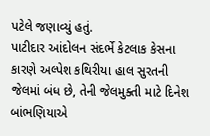પટેલે જણાવ્યું હતું.
પાટીદાર આંદોલન સંદર્ભે કેટલાક કેસના કારણે અલ્પેશ કથિરીયા હાલ સુરતની જેલમાં બંધ છે, તેની જેલમુક્તી માટે દિનેશ બાંભણિયાએ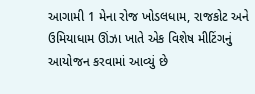આગામી 1 મેના રોજ ખોડલધામ, રાજકોટ અને ઉમિયાધામ ઊંઝા ખાતે એક વિશેષ મીટિંગનું આયોજન કરવામાં આવ્યું છે